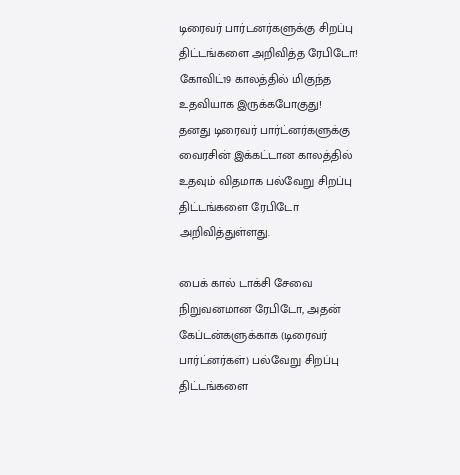டிரைவர் பார்டனர்களுக்கு சிறப்பு திட்டங்களை அறிவித்த ரேபிடோ! கோவிட்19 காலத்தில் மிகுந்த உதவியாக இருக்கபோகுது!
தனது டிரைவர் பார்ட்னர்களுக்கு வைரசின் இக்கட்டான காலத்தில் உதவும் விதமாக பல்வேறு சிறப்பு திட்டங்களை ரேபிடோ அறிவித்துள்ளது.

பைக் கால் டாக்சி சேவை நிறுவனமான ரேபிடோ, அதன் கேப்டன்களுக்காக (டிரைவர் பார்ட்னர்கள்) பல்வேறு சிறப்பு திட்டங்களை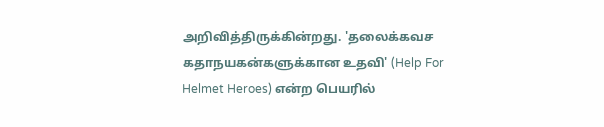அறிவித்திருக்கின்றது. 'தலைக்கவச கதாநயகன்களுக்கான உதவி' (Help For Helmet Heroes) என்ற பெயரில்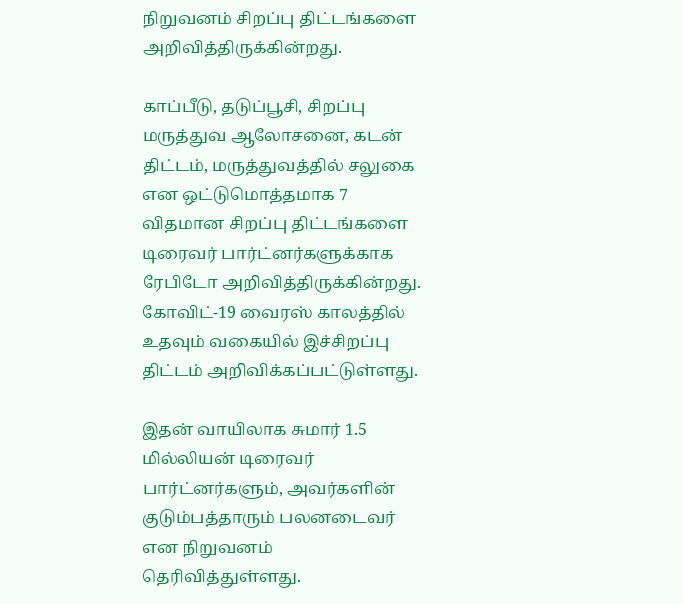நிறுவனம் சிறப்பு திட்டங்களை அறிவித்திருக்கின்றது.

காப்பீடு, தடுப்பூசி, சிறப்பு மருத்துவ ஆலோசனை, கடன் திட்டம், மருத்துவத்தில் சலுகை என ஒட்டுமொத்தமாக 7 விதமான சிறப்பு திட்டங்களை டிரைவர் பார்ட்னர்களுக்காக ரேபிடோ அறிவித்திருக்கின்றது. கோவிட்-19 வைரஸ் காலத்தில் உதவும் வகையில் இச்சிறப்பு திட்டம் அறிவிக்கப்பட்டுள்ளது.

இதன் வாயிலாக சுமார் 1.5 மில்லியன் டிரைவர் பார்ட்னர்களும், அவர்களின் குடும்பத்தாரும் பலனடைவர் என நிறுவனம் தெரிவித்துள்ளது.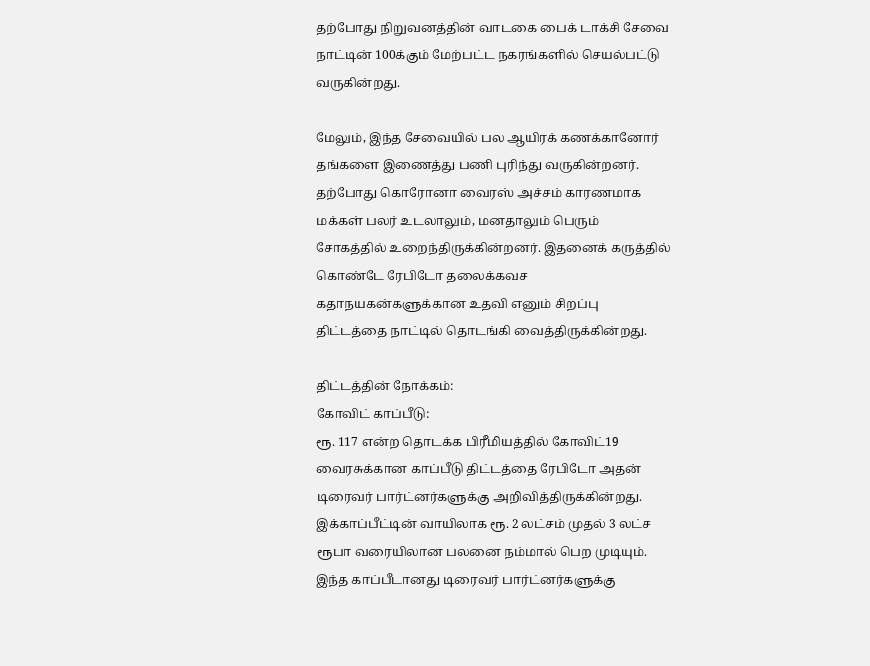தற்போது நிறுவனத்தின் வாடகை பைக் டாக்சி சேவை நாட்டின் 100க்கும் மேற்பட்ட நகரங்களில் செயல்பட்டு வருகின்றது.

மேலும், இந்த சேவையில் பல ஆயிரக் கணக்கானோர் தங்களை இணைத்து பணி புரிந்து வருகின்றனர். தற்போது கொரோனா வைரஸ் அச்சம் காரணமாக மக்கள் பலர் உடலாலும், மனதாலும் பெரும் சோகத்தில் உறைந்திருக்கின்றனர். இதனைக் கருத்தில் கொண்டே ரேபிடோ தலைக்கவச கதாநயகன்களுக்கான உதவி எனும் சிறப்பு திட்டத்தை நாட்டில் தொடங்கி வைத்திருக்கின்றது.

திட்டத்தின் நோக்கம்:
கோவிட் காப்பீடு:
ரூ. 117 என்ற தொடக்க பிரீமியத்தில் கோவிட்19 வைரசுக்கான காப்பீடு திட்டத்தை ரேபிடோ அதன் டிரைவர் பார்ட்னர்களுக்கு அறிவித்திருக்கின்றது. இக்காப்பீட்டின் வாயிலாக ரூ. 2 லட்சம் முதல் 3 லட்ச ரூபா வரையிலான பலனை நம்மால் பெற முடியும். இந்த காப்பீடானது டிரைவர் பார்ட்னர்களுக்கு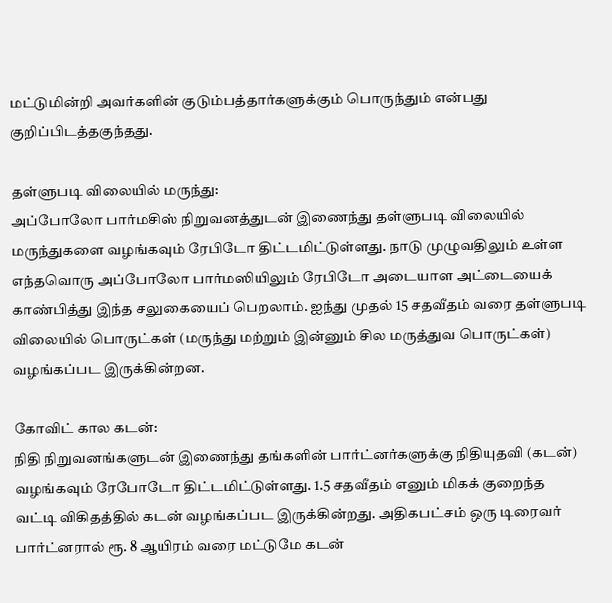மட்டுமின்றி அவர்களின் குடும்பத்தார்களுக்கும் பொருந்தும் என்பது குறிப்பிடத்தகுந்தது.

தள்ளுபடி விலையில் மருந்து:
அப்போலோ பார்மசிஸ் நிறுவனத்துடன் இணைந்து தள்ளுபடி விலையில் மருந்துகளை வழங்கவும் ரேபிடோ திட்டமிட்டுள்ளது. நாடு முழுவதிலும் உள்ள எந்தவொரு அப்போலோ பார்மஸியிலும் ரேபிடோ அடையாள அட்டையைக் காண்பித்து இந்த சலுகையைப் பெறலாம். ஐந்து முதல் 15 சதவீதம் வரை தள்ளுபடி விலையில் பொருட்கள் (மருந்து மற்றும் இன்னும் சில மருத்துவ பொருட்கள்) வழங்கப்பட இருக்கின்றன.

கோவிட் கால கடன்:
நிதி நிறுவனங்களுடன் இணைந்து தங்களின் பார்ட்னர்களுக்கு நிதியுதவி (கடன்) வழங்கவும் ரேபோடோ திட்டமிட்டுள்ளது. 1.5 சதவீதம் எனும் மிகக் குறைந்த வட்டி விகிதத்தில் கடன் வழங்கப்பட இருக்கின்றது. அதிகபட்சம் ஒரு டிரைவர் பார்ட்னரால் ரூ. 8 ஆயிரம் வரை மட்டுமே கடன்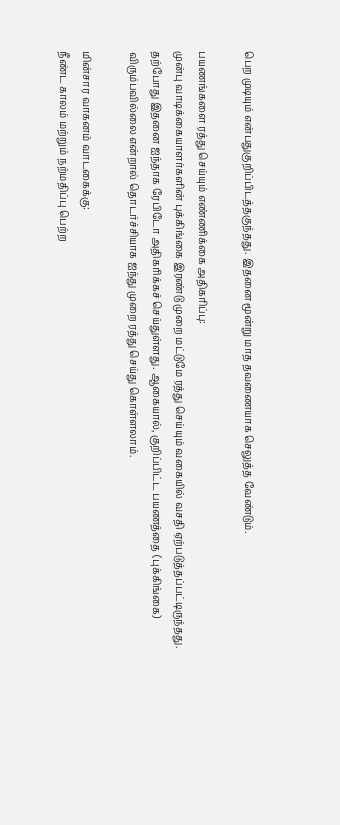பெற முடியும் என்பதுகுறிப்பிடத்தகுந்தது. இதனை மூன்று மாத தவணையாக செலுத்த வேண்டும்.

பயணங்களை ரத்து செய்யும் எண்ணிக்கை அதிகரிப்பு:
முன்பு வாடிக்கையாளர்களின் புக்கிங்கை இரண்டு முறை மட்டுமே ரத்து செய்யும் வகையில் வசதி ஏற்படுத்தப்பட்டிருந்தது. தற்போது இதனை ஐந்தாக ரேபிடோ அதிகரிக்கச் செய்துள்ளது. ஆகையால், குறிப்பிட்ட பயணத்தை (புக்கிங்கை) விரும்பவில்லை என்றால் தொடர்ச்சியாக ஐந்து முறை ரத்து செய்து கொள்ளலாம்.

மின்சார வாகனம் வாடகைக்கு:
நீண்ட காலம் மற்றும் நற்மதிப்பு பெற்ற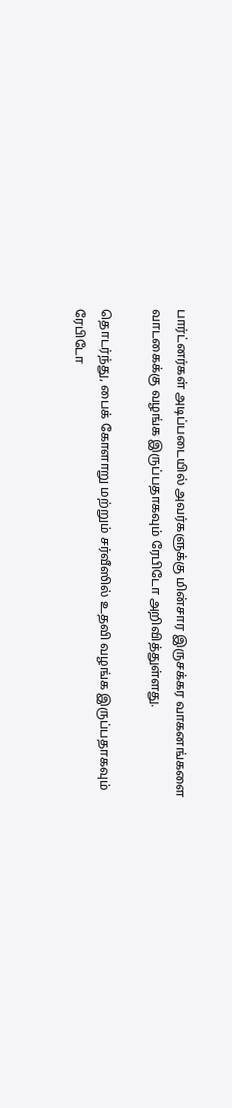பார்ட்னர்கள் அடிப்படையில் அவர்களுக்கு மின்சார இருசக்கர வாகனங்களை வாடகைக்கு வழங்க இருப்பதாகவும் ரேபிடோ அறிவித்துள்ளது.

தொடர்ந்து, பைக் கோளாறு மற்றும் சர்வீஸில் உதவி வழங்க இருப்பதாகவும் ரேபிடோ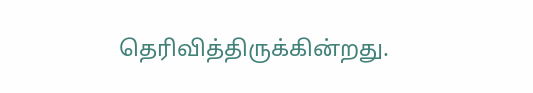தெரிவித்திருக்கின்றது.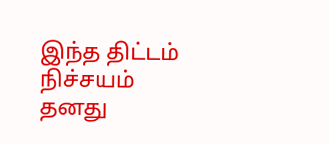இந்த திட்டம் நிச்சயம் தனது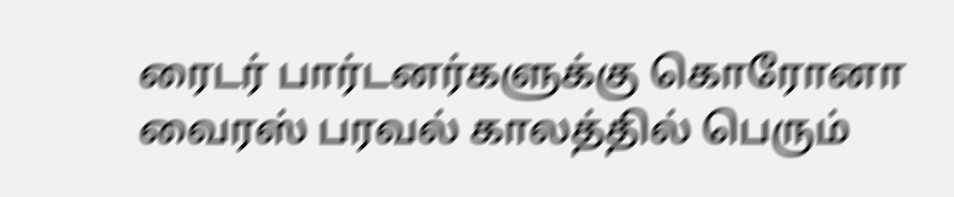ரைடர் பார்டனர்களுக்கு கொரோனா வைரஸ் பரவல் காலத்தில் பெரும்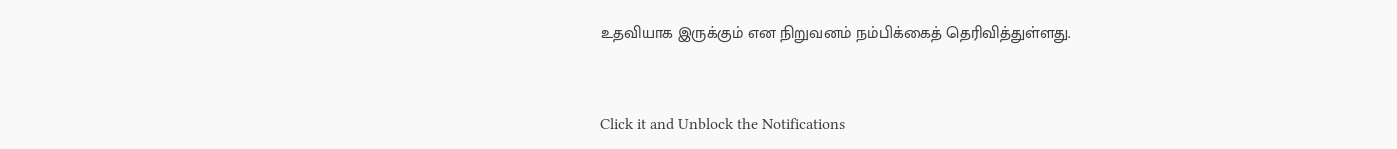உதவியாக இருக்கும் என நிறுவனம் நம்பிக்கைத் தெரிவித்துள்ளது.


Click it and Unblock the Notifications